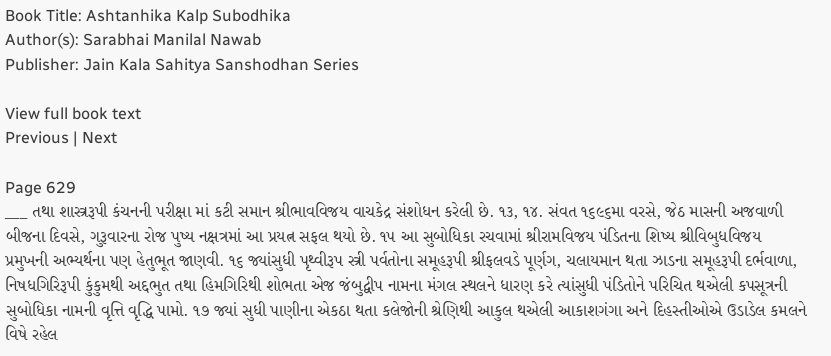Book Title: Ashtanhika Kalp Subodhika
Author(s): Sarabhai Manilal Nawab
Publisher: Jain Kala Sahitya Sanshodhan Series

View full book text
Previous | Next

Page 629
___ તથા શાસ્ત્રરૂપી કંચનની પરીક્ષા માં કટી સમાન શ્રીભાવવિજય વાચકેદ્ર સંશોધન કરેલી છે. ૧૩, ૧૪. સંવત ૧૬૯૬મા વરસે, જેઠ માસની અજવાળી બીજના દિવસે, ગુરૂવારના રોજ પુષ્ય નક્ષત્રમાં આ પ્રયત્ન સફલ થયો છે. ૧૫ આ સુબોધિકા રચવામાં શ્રીરામવિજય પંડિતના શિષ્ય શ્રીવિબુધવિજય પ્રમુખની અભ્યર્થના પણ હેતુભૂત જાણવી. ૧૬ જ્યાંસુધી પૃથ્વીરૂપ સ્ત્રી પર્વતોના સમૂહરૂપી શ્રીફલવડે પૂર્ણગ, ચલાયમાન થતા ઝાડના સમૂહરૂપી દર્ભવાળા, નિષધગિરિરૂપી કુંકુમથી અદ્દભુત તથા હિમગિરિથી શોભતા એજ જંબુદ્વીપ નામના મંગલ સ્થલને ધારણ કરે ત્યાંસુધી પંડિતોને પરિચિત થએલી કપસૂત્રની સુબોધિકા નામની વૃત્તિ વૃદ્ધિ પામો. ૧૭ જ્યાં સુધી પાણીના એકઠા થતા કલેજોની શ્રેણિથી આકુલ થએલી આકાશગંગા અને દિહસ્તીઓએ ઉડાડેલ કમલને વિષે રહેલ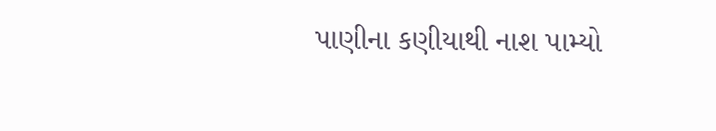પાણીના કણીયાથી નાશ પામ્યો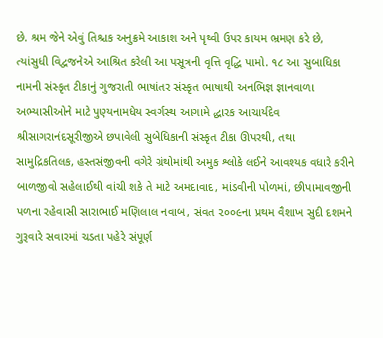છે. શ્રમ જેને એવું તિશ્ચક અનુક્રમે આકાશ અને પૃથ્વી ઉપર કાયમ ભ્રમણ કરે છે, ત્યાંસુધી વિદ્વજનેએ આશ્રિત કરેલી આ પસૂત્રની વૃત્તિ વૃદ્ધિ પામો. ૧૮ આ સુબાધિકા નામની સંસ્કૃત ટીકાનું ગુજરાતી ભાષાંતર સંસ્કૃત ભાષાથી અનભિજ્ઞ જ્ઞાનવાળા અભ્યાસીઓને માટે પુણ્યનામધેય સ્વર્ગસ્થ આગામે દ્ધારક આચાર્યદેવ શ્રીસાગરાનંદસૂરીજીએ છપાવેલી સુબેધિકાની સંસ્કૃત ટીકા ઊપરથી, તથા સામુદ્રિકતિલક, હસ્તસંજીવની વગેરે ગ્રંથોમાંથી અમુક શ્લોકે લઈને આવશ્યક વધારે કરીને બાળજીવો સહેલાઈથી વાંચી શકે તે માટે અમદાવાદ, માંડવીની પોળમાં, છીપામાવજીની પળના રહેવાસી સારાભાઈ મણિલાલ નવાબ, સંવત ૨૦૦૯ના પ્રથમ વૈશાખ સુદી દશમને ગુરૂવારે સવારમાં ચડતા પહેરે સંપૂર્ણ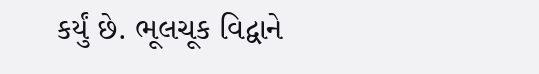કર્યું છે. ભૂલચૂક વિદ્વાને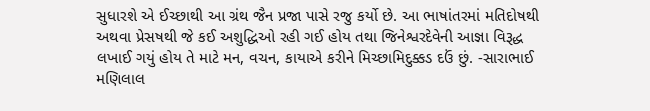સુધારશે એ ઈચ્છાથી આ ગ્રંથ જૈન પ્રજા પાસે રજુ કર્યો છે. આ ભાષાંતરમાં મતિદોષથી અથવા પ્રેસષથી જે કઈ અશુદ્ધિઓ રહી ગઈ હોય તથા જિનેશ્વરદેવેની આજ્ઞા વિરૂદ્ધ લખાઈ ગયું હોય તે માટે મન, વચન, કાયાએ કરીને મિચ્છામિદુક્કડ દઉં છું. -સારાભાઈ મણિલાલ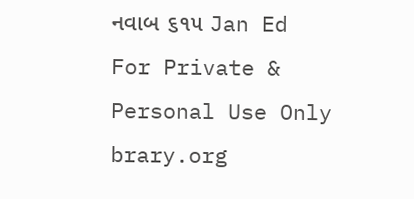નવાબ ૬૧૫ Jan Ed For Private & Personal Use Only brary.org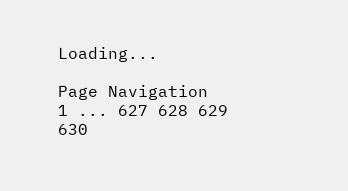Loading...

Page Navigation
1 ... 627 628 629 630